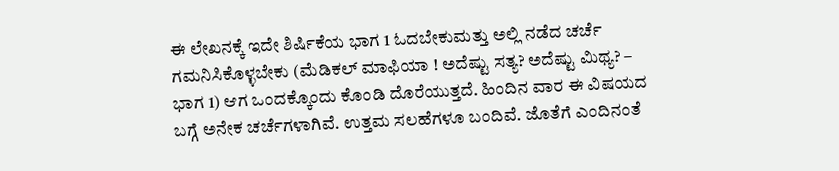ಈ ಲೇಖನಕ್ಕೆ ಇದೇ ಶಿರ್ಷಿಕೆಯ ಭಾಗ 1 ಓದಬೇಕುಮತ್ತು ಅಲ್ಲಿ ನಡೆದ ಚರ್ಚೆ ಗಮನಿಸಿಕೊಳ್ಳಬೇಕು (ಮೆಡಿಕಲ್ ಮಾಫಿಯಾ ! ಅದೆಷ್ಟು ಸತ್ಯ? ಅದೆಷ್ಟು ಮಿಥ್ಯ? – ಭಾಗ 1) ಆಗ ಒಂದಕ್ಕೊಂದು ಕೊಂಡಿ ದೊರೆಯುತ್ತದೆ. ಹಿಂದಿನ ವಾರ ಈ ವಿಷಯದ ಬಗ್ಗೆ ಅನೇಕ ಚರ್ಚೆಗಳಾಗಿವೆ. ಉತ್ತಮ ಸಲಹೆಗಳೂ ಬಂದಿವೆ. ಜೊತೆಗೆ ಎಂದಿನಂತೆ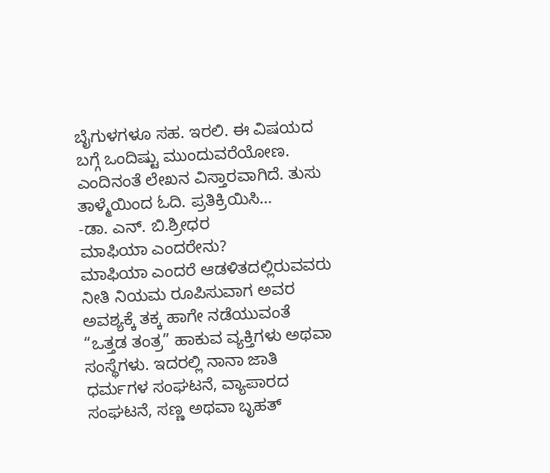ಬೈಗುಳಗಳೂ ಸಹ. ಇರಲಿ. ಈ ವಿಷಯದ ಬಗ್ಗೆ ಒಂದಿಷ್ಟು ಮುಂದುವರೆಯೋಣ. ಎಂದಿನಂತೆ ಲೇಖನ ವಿಸ್ತಾರವಾಗಿದೆ. ತುಸು ತಾಳ್ಮೆಯಿಂದ ಓದಿ. ಪ್ರತಿಕ್ರಿಯಿಸಿ…
-ಡಾ. ಎನ್. ಬಿ.ಶ್ರೀಧರ
ಮಾಫಿಯಾ ಎಂದರೇನು?
ಮಾಫಿಯಾ ಎಂದರೆ ಆಡಳಿತದಲ್ಲಿರುವವರು ನೀತಿ ನಿಯಮ ರೂಪಿಸುವಾಗ ಅವರ ಅವಶ್ಯಕ್ಕೆ ತಕ್ಕ ಹಾಗೇ ನಡೆಯುವಂತೆ “ಒತ್ತಡ ತಂತ್ರ” ಹಾಕುವ ವ್ಯಕ್ತಿಗಳು ಅಥವಾ ಸಂಸ್ಥೆಗಳು. ಇದರಲ್ಲಿ ನಾನಾ ಜಾತಿ ಧರ್ಮಗಳ ಸಂಘಟನೆ, ವ್ಯಾಪಾರದ ಸಂಘಟನೆ, ಸಣ್ಣ ಅಥವಾ ಬೃಹತ್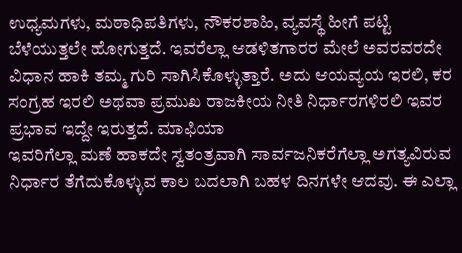ಉಧ್ಯಮಗಳು, ಮಠಾಧಿಪತಿಗಳು, ನೌಕರಶಾಹಿ, ವ್ಯವಸ್ಥೆ ಹೀಗೆ ಪಟ್ಟಿ ಬೆಳೆಯುತ್ತಲೇ ಹೋಗುತ್ತದೆ. ಇವರೆಲ್ಲಾ ಆಡಳಿತಗಾರರ ಮೇಲೆ ಅವರವರದೇ ವಿಧಾನ ಹಾಕಿ ತಮ್ಮ ಗುರಿ ಸಾಗಿಸಿಕೊಳ್ಳುತ್ತಾರೆ. ಅದು ಆಯವ್ಯಯ ಇರಲಿ, ಕರ ಸಂಗ್ರಹ ಇರಲಿ ಅಥವಾ ಪ್ರಮುಖ ರಾಜಕೀಯ ನೀತಿ ನಿರ್ಧಾರಗಳಿರಲಿ ಇವರ ಪ್ರಭಾವ ಇದ್ದೇ ಇರುತ್ತದೆ. ಮಾಫಿಯಾ
ಇವರಿಗೆಲ್ಲಾ ಮಣೆ ಹಾಕದೇ ಸ್ವತಂತ್ರವಾಗಿ ಸಾರ್ವಜನಿಕರೆಗೆಲ್ಲಾ ಅಗತ್ಯವಿರುವ ನಿರ್ಧಾರ ತೆಗೆದುಕೊಳ್ಳುವ ಕಾಲ ಬದಲಾಗಿ ಬಹಳ ದಿನಗಳೇ ಆದವು. ಈ ಎಲ್ಲಾ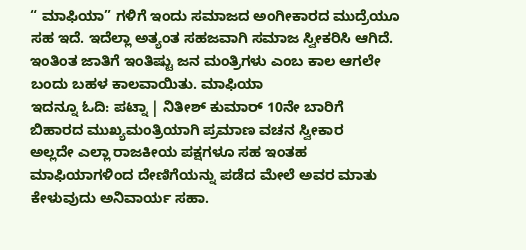“ ಮಾಫಿಯಾ” ಗಳಿಗೆ ಇಂದು ಸಮಾಜದ ಅಂಗೀಕಾರದ ಮುದ್ರೆಯೂ ಸಹ ಇದೆ. ಇದೆಲ್ಲಾ ಅತ್ಯಂತ ಸಹಜವಾಗಿ ಸಮಾಜ ಸ್ವೀಕರಿಸಿ ಆಗಿದೆ. ಇಂತಿಂತ ಜಾತಿಗೆ ಇಂತಿಷ್ಟು ಜನ ಮಂತ್ರಿಗಳು ಎಂಬ ಕಾಲ ಆಗಲೇ ಬಂದು ಬಹಳ ಕಾಲವಾಯಿತು. ಮಾಫಿಯಾ
ಇದನ್ನೂ ಓದಿ: ಪಟ್ನಾ | ನಿತೀಶ್ ಕುಮಾರ್ 10ನೇ ಬಾರಿಗೆ ಬಿಹಾರದ ಮುಖ್ಯಮಂತ್ರಿಯಾಗಿ ಪ್ರಮಾಣ ವಚನ ಸ್ವೀಕಾರ
ಅಲ್ಲದೇ ಎಲ್ಲಾ ರಾಜಕೀಯ ಪಕ್ಷಗಳೂ ಸಹ ಇಂತಹ ಮಾಫಿಯಾಗಳಿಂದ ದೇಣಿಗೆಯನ್ನು ಪಡೆದ ಮೇಲೆ ಅವರ ಮಾತು ಕೇಳುವುದು ಅನಿವಾರ್ಯ ಸಹಾ.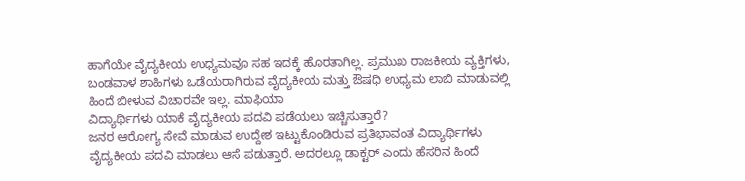ಹಾಗೆಯೇ ವೈದ್ಯಕೀಯ ಉಧ್ಯಮವೂ ಸಹ ಇದಕ್ಕೆ ಹೊರತಾಗಿಲ್ಲ. ಪ್ರಮುಖ ರಾಜಕೀಯ ವ್ಯಕ್ತಿಗಳು, ಬಂಡವಾಳ ಶಾಹಿಗಳು ಒಡೆಯರಾಗಿರುವ ವೈದ್ಯಕೀಯ ಮತ್ತು ಔಷಧಿ ಉಧ್ಯಮ ಲಾಬಿ ಮಾಡುವಲ್ಲಿ ಹಿಂದೆ ಬೀಳುವ ವಿಚಾರವೇ ಇಲ್ಲ. ಮಾಫಿಯಾ
ವಿದ್ಯಾರ್ಥಿಗಳು ಯಾಕೆ ವೈದ್ಯಕೀಯ ಪದವಿ ಪಡೆಯಲು ಇಚ್ಚಿಸುತ್ತಾರೆ?
ಜನರ ಆರೋಗ್ಯ ಸೇವೆ ಮಾಡುವ ಉದ್ದೇಶ ಇಟ್ಟುಕೊಂಡಿರುವ ಪ್ರತಿಭಾವಂತ ವಿದ್ಯಾರ್ಥಿಗಳು ವೈದ್ಯಕೀಯ ಪದವಿ ಮಾಡಲು ಆಸೆ ಪಡುತ್ತಾರೆ. ಅದರಲ್ಲೂ ಡಾಕ್ಟರ್ ಎಂದು ಹೆಸರಿನ ಹಿಂದೆ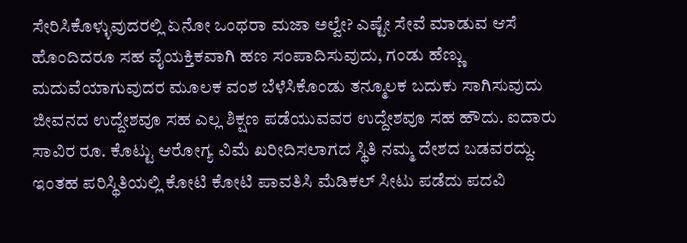ಸೇರಿಸಿಕೊಳ್ಳುವುದರಲ್ಲಿ ಏನೋ ಒಂಥರಾ ಮಜಾ ಅಲ್ವೇ? ಎಷ್ಟೇ ಸೇವೆ ಮಾಡುವ ಆಸೆ ಹೊಂದಿದರೂ ಸಹ ವೈಯಕ್ತಿಕವಾಗಿ ಹಣ ಸಂಪಾದಿಸುವುದು, ಗಂಡು ಹೆಣ್ಣು ಮದುವೆಯಾಗುವುದರ ಮೂಲಕ ವಂಶ ಬೆಳೆಸಿಕೊಂಡು ತನ್ಮೂಲಕ ಬದುಕು ಸಾಗಿಸುವುದು ಜೀವನದ ಉದ್ದೇಶವೂ ಸಹ ಎಲ್ಲ ಶಿಕ್ಷಣ ಪಡೆಯುವವರ ಉದ್ದೇಶವೂ ಸಹ ಹೌದು. ಐದಾರು ಸಾವಿರ ರೂ. ಕೊಟ್ಟು ಆರೋಗ್ಯ ವಿಮೆ ಖರೀದಿಸಲಾಗದ ಸ್ಥಿತಿ ನಮ್ಮ ದೇಶದ ಬಡವರದ್ದು.
ಇಂತಹ ಪರಿಸ್ಥಿತಿಯಲ್ಲಿ ಕೋಟಿ ಕೋಟಿ ಪಾವತಿಸಿ ಮೆಡಿಕಲ್ ಸೀಟು ಪಡೆದು ಪದವಿ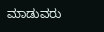ಮಾಡುವರು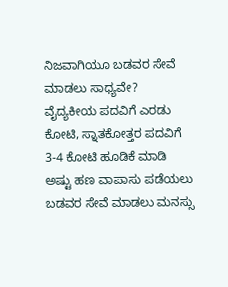ನಿಜವಾಗಿಯೂ ಬಡವರ ಸೇವೆ ಮಾಡಲು ಸಾಧ್ಯವೇ? ವೈದ್ಯಕೀಯ ಪದವಿಗೆ ಎರಡು ಕೋಟಿ, ಸ್ನಾತಕೋತ್ತರ ಪದವಿಗೆ 3-4 ಕೋಟಿ ಹೂಡಿಕೆ ಮಾಡಿ ಅಷ್ಟು ಹಣ ವಾಪಾಸು ಪಡೆಯಲು ಬಡವರ ಸೇವೆ ಮಾಡಲು ಮನಸ್ಸು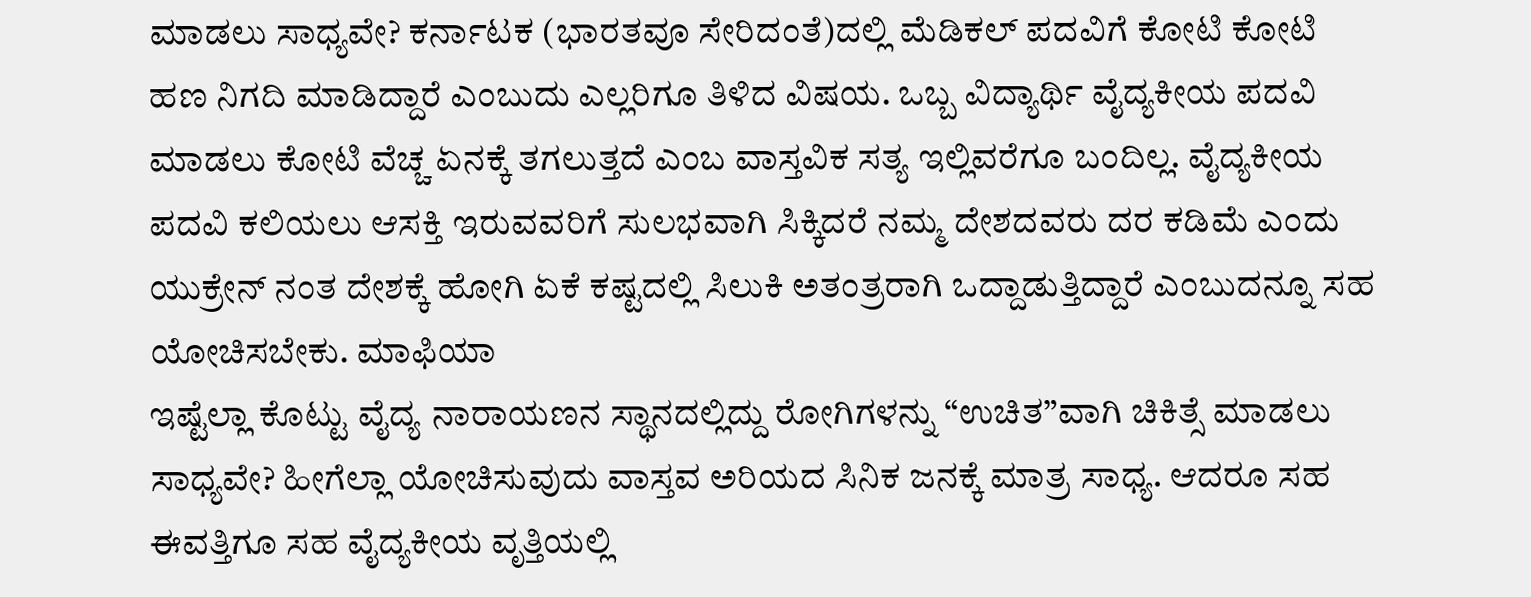ಮಾಡಲು ಸಾಧ್ಯವೇ? ಕರ್ನಾಟಕ (ಭಾರತವೂ ಸೇರಿದಂತೆ)ದಲ್ಲಿ ಮೆಡಿಕಲ್ ಪದವಿಗೆ ಕೋಟಿ ಕೋಟಿ ಹಣ ನಿಗದಿ ಮಾಡಿದ್ದಾರೆ ಎಂಬುದು ಎಲ್ಲರಿಗೂ ತಿಳಿದ ವಿಷಯ. ಒಬ್ಬ ವಿದ್ಯಾರ್ಥಿ ವೈದ್ಯಕೀಯ ಪದವಿ ಮಾಡಲು ಕೋಟಿ ವೆಚ್ಚ ಏನಕ್ಕೆ ತಗಲುತ್ತದೆ ಎಂಬ ವಾಸ್ತವಿಕ ಸತ್ಯ ಇಲ್ಲಿವರೆಗೂ ಬಂದಿಲ್ಲ. ವೈದ್ಯಕೀಯ ಪದವಿ ಕಲಿಯಲು ಆಸಕ್ತಿ ಇರುವವರಿಗೆ ಸುಲಭವಾಗಿ ಸಿಕ್ಕಿದರೆ ನಮ್ಮ ದೇಶದವರು ದರ ಕಡಿಮೆ ಎಂದು ಯುಕ್ರೇನ್ ನಂತ ದೇಶಕ್ಕೆ ಹೋಗಿ ಏಕೆ ಕಷ್ಟದಲ್ಲಿ ಸಿಲುಕಿ ಅತಂತ್ರರಾಗಿ ಒದ್ದಾಡುತ್ತಿದ್ದಾರೆ ಎಂಬುದನ್ನೂ ಸಹ ಯೋಚಿಸಬೇಕು. ಮಾಫಿಯಾ
ಇಷ್ಟೆಲ್ಲಾ ಕೊಟ್ಟು ವೈದ್ಯ ನಾರಾಯಣನ ಸ್ಥಾನದಲ್ಲಿದ್ದು ರೋಗಿಗಳನ್ನು “ಉಚಿತ”ವಾಗಿ ಚಿಕಿತ್ಸೆ ಮಾಡಲು ಸಾಧ್ಯವೇ? ಹೀಗೆಲ್ಲಾ ಯೋಚಿಸುವುದು ವಾಸ್ತವ ಅರಿಯದ ಸಿನಿಕ ಜನಕ್ಕೆ ಮಾತ್ರ ಸಾಧ್ಯ. ಆದರೂ ಸಹ ಈವತ್ತಿಗೂ ಸಹ ವೈದ್ಯಕೀಯ ವೃತ್ತಿಯಲ್ಲಿ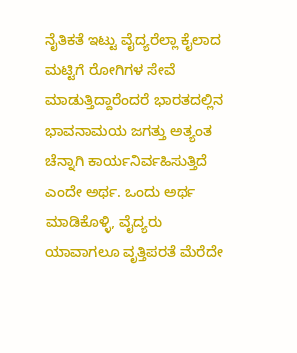ನೈತಿಕತೆ ಇಟ್ಟು ವೈದ್ಯರೆಲ್ಲಾ ಕೈಲಾದ ಮಟ್ಟಿಗೆ ರೋಗಿಗಳ ಸೇವೆ ಮಾಡುತ್ತಿದ್ದಾರೆಂದರೆ ಭಾರತದಲ್ಲಿನ ಭಾವನಾಮಯ ಜಗತ್ತು ಅತ್ಯಂತ ಚೆನ್ನಾಗಿ ಕಾರ್ಯನಿರ್ವಹಿಸುತ್ತಿದೆ ಎಂದೇ ಅರ್ಥ. ಒಂದು ಅರ್ಥ ಮಾಡಿಕೊಳ್ಳಿ, ವೈದ್ಯರು ಯಾವಾಗಲೂ ವೃತ್ತಿಪರತೆ ಮೆರೆದೇ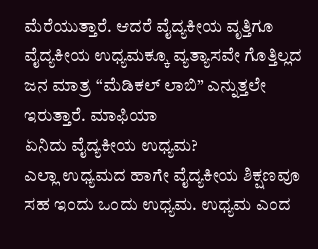ಮೆರೆಯುತ್ತಾರೆ. ಆದರೆ ವೈದ್ಯಕೀಯ ವೃತ್ತಿಗೂ ವೈದ್ಯಕೀಯ ಉಧ್ಯಮಕ್ಕೂ ವ್ಯತ್ಯಾಸವೇ ಗೊತ್ತಿಲ್ಲದ ಜನ ಮಾತ್ರ “ಮೆಡಿಕಲ್ ಲಾಬಿ” ಎನ್ನುತ್ತಲೇ ಇರುತ್ತಾರೆ. ಮಾಫಿಯಾ
ಏನಿದು ವೈದ್ಯಕೀಯ ಉಧ್ಯಮ?
ಎಲ್ಲಾ ಉಧ್ಯಮದ ಹಾಗೇ ವೈದ್ಯಕೀಯ ಶಿಕ್ಷಣವೂ ಸಹ ಇಂದು ಒಂದು ಉಧ್ಯಮ. ಉಧ್ಯಮ ಎಂದ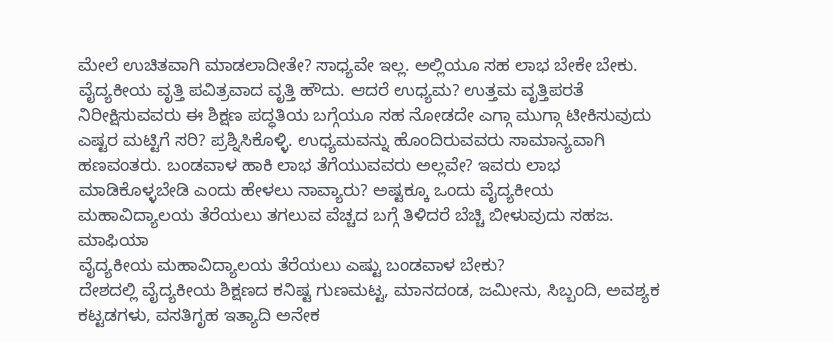ಮೇಲೆ ಉಚಿತವಾಗಿ ಮಾಡಲಾದೀತೇ? ಸಾಧ್ಯವೇ ಇಲ್ಲ. ಅಲ್ಲಿಯೂ ಸಹ ಲಾಭ ಬೇಕೇ ಬೇಕು. ವೈದ್ಯಕೀಯ ವೃತ್ತಿ ಪವಿತ್ರವಾದ ವೃತ್ತಿ ಹೌದು. ಆದರೆ ಉಧ್ಯಮ? ಉತ್ತಮ ವೃತ್ತಿಪರತೆ ನಿರೀಕ್ಷಿಸುವವರು ಈ ಶಿಕ್ಷಣ ಪದ್ಧತಿಯ ಬಗ್ಗೆಯೂ ಸಹ ನೋಡದೇ ಎಗ್ಗಾ ಮುಗ್ಗಾ ಟೀಕಿಸುವುದು ಎಷ್ಟರ ಮಟ್ಟಿಗೆ ಸರಿ? ಪ್ರಶ್ನಿಸಿಕೊಳ್ಳಿ. ಉಧ್ಯಮವನ್ನು ಹೊಂದಿರುವವರು ಸಾಮಾನ್ಯವಾಗಿ ಹಣವಂತರು. ಬಂಡವಾಳ ಹಾಕಿ ಲಾಭ ತೆಗೆಯುವವರು ಅಲ್ಲವೇ? ಇವರು ಲಾಭ ಮಾಡಿಕೊಳ್ಳಬೇಡಿ ಎಂದು ಹೇಳಲು ನಾವ್ಯಾರು? ಅಷ್ಟಕ್ಕೂ ಒಂದು ವೈದ್ಯಕೀಯ ಮಹಾವಿದ್ಯಾಲಯ ತೆರೆಯಲು ತಗಲುವ ವೆಚ್ಚದ ಬಗ್ಗೆ ತಿಳಿದರೆ ಬೆಚ್ಚಿ ಬೀಳುವುದು ಸಹಜ. ಮಾಫಿಯಾ
ವೈದ್ಯಕೀಯ ಮಹಾವಿದ್ಯಾಲಯ ತೆರೆಯಲು ಎಷ್ಟು ಬಂಡವಾಳ ಬೇಕು?
ದೇಶದಲ್ಲಿ ವೈದ್ಯಕೀಯ ಶಿಕ್ಷಣದ ಕನಿಷ್ಟ ಗುಣಮಟ್ಟ, ಮಾನದಂಡ, ಜಮೀನು, ಸಿಬ್ಬಂದಿ, ಅವಶ್ಯಕ ಕಟ್ಟಡಗಳು, ವಸತಿಗೃಹ ಇತ್ಯಾದಿ ಅನೇಕ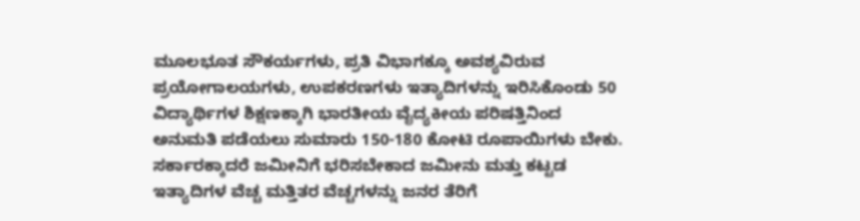ಮೂಲಭೂತ ಸೌಕರ್ಯಗಳು, ಪ್ರತಿ ವಿಭಾಗಕ್ಕೂ ಅವಶ್ಯವಿರುವ ಪ್ರಯೋಗಾಲಯಗಳು, ಉಪಕರಣಗಳು ಇತ್ಯಾದಿಗಳನ್ನು ಇರಿಸಿಕೊಂಡು 50 ವಿದ್ಯಾರ್ಥಿಗಳ ಶಿಕ್ಷಣಕ್ಕಾಗಿ ಭಾರತೀಯ ವೈದ್ಯಕೀಯ ಪರಿಷತ್ತಿನಿಂದ ಅನುಮತಿ ಪಡೆಯಲು ಸುಮಾರು 150-180 ಕೋಟಿ ರೂಪಾಯಿಗಳು ಬೇಕು. ಸರ್ಕಾರಕ್ಕಾದರೆ ಜಮೀನಿಗೆ ಭರಿಸಬೇಕಾದ ಜಮೀನು ಮತ್ತು ಕಟ್ಟಡ ಇತ್ಯಾದಿಗಳ ವೆಚ್ಚ ಮತ್ತಿತರ ವೆಚ್ಚಗಳನ್ನು ಜನರ ತೆರಿಗೆ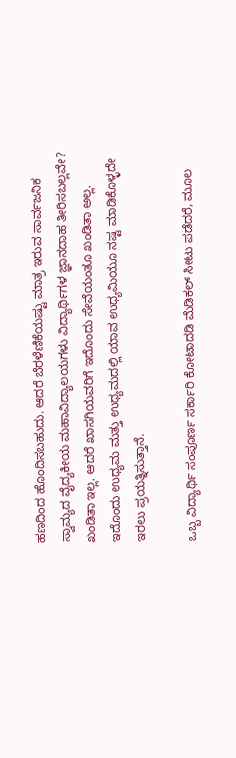ಹಣದಿಂದ ಹೊಂದಿಸಬಹುದು. ಆದರೆ ಬೆರಳೆಣಿಕೆಯಷ್ಟು ಮಾತ್ರ ಇರುವ ಸಾರ್ವಜನಿಕ ಸ್ವಾಮ್ಯದ ವೈದ್ಯಕೀಯ ಮಹಾವಿದ್ಯಾಲಯಗಳು ವಿದ್ಯಾರ್ಥಿಗಳ ಜ್ಞಾನದಾಹ ತೀರಿಸಬಲ್ಲವೇ? ಖಂಡಿತಾ ಇಲ್ಲ. ಆದರೆ ಖಾಸಗಿಯವರಿಗೆ ಇದೊಂದು ಸೇವೆಯಂತೂ ಖಂಡಿತಾ ಅಲ್ಲ. ಇದೊಂದು ಉಧ್ಯಮ ಮತ್ತು ಉಧ್ಯಮದಲ್ಲಿ ಯಾವ ಉಧ್ಯಮಿಯೂ ನಷ್ಟ ಮಾಡಿಕೊಳ್ಳದೇ ಇರಲು ಪ್ರಯತ್ನಿಸುತ್ತಾನೆ.

ಒಬ್ಬ ವಿದ್ಯಾರ್ಥಿ ಸಂಪೂರ್ಣ ಸರ್ಕಾರಿ ಕೋಟಾದಡಿ ಮೆಡಿಕಲ್ ಸೀಟು ಪಡೆದರೆ, ಮೂಲ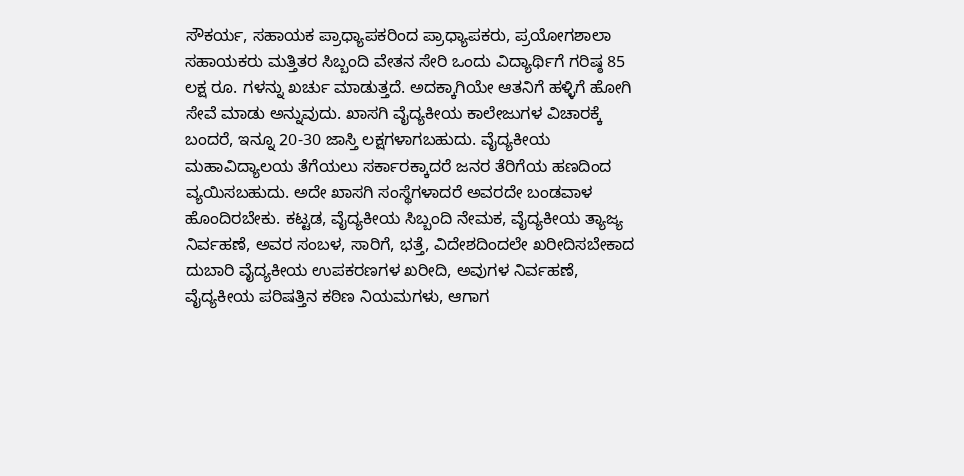ಸೌಕರ್ಯ, ಸಹಾಯಕ ಪ್ರಾಧ್ಯಾಪಕರಿಂದ ಪ್ರಾಧ್ಯಾಪಕರು, ಪ್ರಯೋಗಶಾಲಾ ಸಹಾಯಕರು ಮತ್ತಿತರ ಸಿಬ್ಬಂದಿ ವೇತನ ಸೇರಿ ಒಂದು ವಿದ್ಯಾರ್ಥಿಗೆ ಗರಿಷ್ಠ 85 ಲಕ್ಷ ರೂ. ಗಳನ್ನು ಖರ್ಚು ಮಾಡುತ್ತದೆ. ಅದಕ್ಕಾಗಿಯೇ ಆತನಿಗೆ ಹಳ್ಳಿಗೆ ಹೋಗಿ ಸೇವೆ ಮಾಡು ಅನ್ನುವುದು. ಖಾಸಗಿ ವೈದ್ಯಕೀಯ ಕಾಲೇಜುಗಳ ವಿಚಾರಕ್ಕೆ ಬಂದರೆ, ಇನ್ನೂ 20-30 ಜಾಸ್ತಿ ಲಕ್ಷಗಳಾಗಬಹುದು. ವೈದ್ಯಕೀಯ ಮಹಾವಿದ್ಯಾಲಯ ತೆಗೆಯಲು ಸರ್ಕಾರಕ್ಕಾದರೆ ಜನರ ತೆರಿಗೆಯ ಹಣದಿಂದ ವ್ಯಯಿಸಬಹುದು. ಅದೇ ಖಾಸಗಿ ಸಂಸ್ಥೆಗಳಾದರೆ ಅವರದೇ ಬಂಡವಾಳ ಹೊಂದಿರಬೇಕು. ಕಟ್ಟಡ, ವೈದ್ಯಕೀಯ ಸಿಬ್ಬಂದಿ ನೇಮಕ, ವೈದ್ಯಕೀಯ ತ್ಯಾಜ್ಯ ನಿರ್ವಹಣೆ, ಅವರ ಸಂಬಳ, ಸಾರಿಗೆ, ಭತ್ತೆ, ವಿದೇಶದಿಂದಲೇ ಖರೀದಿಸಬೇಕಾದ ದುಬಾರಿ ವೈದ್ಯಕೀಯ ಉಪಕರಣಗಳ ಖರೀದಿ, ಅವುಗಳ ನಿರ್ವಹಣೆ, ವೈದ್ಯಕೀಯ ಪರಿಷತ್ತಿನ ಕಠಿಣ ನಿಯಮಗಳು, ಆಗಾಗ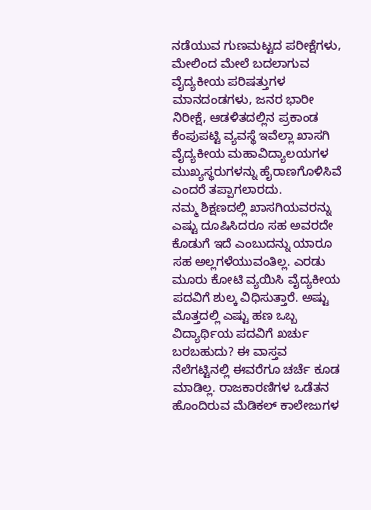ನಡೆಯುವ ಗುಣಮಟ್ಟದ ಪರೀಕ್ಷೆಗಳು, ಮೇಲಿಂದ ಮೇಲೆ ಬದಲಾಗುವ ವೈದ್ಯಕೀಯ ಪರಿಷತ್ತುಗಳ ಮಾನದಂಡಗಳು, ಜನರ ಭಾರೀ ನಿರೀಕ್ಷೆ, ಆಡಳಿತದಲ್ಲಿನ ಪ್ರಕಾಂಡ ಕೆಂಪುಪಟ್ಟಿ ವ್ಯವಸ್ಥೆ ಇವೆಲ್ಲಾ ಖಾಸಗಿ ವೈದ್ಯಕೀಯ ಮಹಾವಿದ್ಯಾಲಯಗಳ ಮುಖ್ಯಸ್ಥರುಗಳನ್ನು ಹೈರಾಣಗೊಳಿಸಿವೆ ಎಂದರೆ ತಪ್ಪಾಗಲಾರದು.
ನಮ್ಮ ಶಿಕ್ಷಣದಲ್ಲಿ ಖಾಸಗಿಯವರನ್ನು ಎಷ್ಟು ದೂಷಿಸಿದರೂ ಸಹ ಅವರದೇ ಕೊಡುಗೆ ಇದೆ ಎಂಬುದನ್ನು ಯಾರೂ ಸಹ ಅಲ್ಲಗಳೆಯುವಂತಿಲ್ಲ. ಎರಡು ಮೂರು ಕೋಟಿ ವ್ಯಯಿಸಿ ವೈದ್ಯಕೀಯ ಪದವಿಗೆ ಶುಲ್ಕ ವಿಧಿಸುತ್ತಾರೆ. ಅಷ್ಟು ಮೊತ್ತದಲ್ಲಿ ಎಷ್ಟು ಹಣ ಒಬ್ಬ ವಿದ್ಯಾರ್ಥಿಯ ಪದವಿಗೆ ಖರ್ಚು ಬರಬಹುದು? ಈ ವಾಸ್ತವ ನೆಲೆಗಟ್ಟಿನಲ್ಲಿ ಈವರೆಗೂ ಚರ್ಚೆ ಕೂಡ ಮಾಡಿಲ್ಲ. ರಾಜಕಾರಣಿಗಳ ಒಡೆತನ ಹೊಂದಿರುವ ಮೆಡಿಕಲ್ ಕಾಲೇಜುಗಳ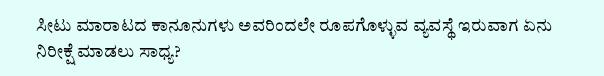ಸೀಟು ಮಾರಾಟದ ಕಾನೂನುಗಳು ಅವರಿಂದಲೇ ರೂಪಗೊಳ್ಳುವ ವ್ಯವಸ್ಥೆ ಇರುವಾಗ ಏನು ನಿರೀಕ್ಷೆ ಮಾಡಲು ಸಾಧ್ಯ?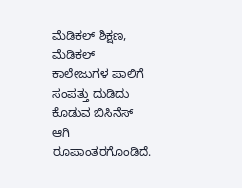ಮೆಡಿಕಲ್ ಶಿಕ್ಷಣ, ಮೆಡಿಕಲ್ ಕಾಲೇಜುಗಳ ಪಾಲಿಗೆ ಸಂಪತ್ತು ದುಡಿದು ಕೊಡುವ ಬಿಸಿನೆಸ್ ಆಗಿ ರೂಪಾಂತರಗೊಂಡಿದೆ.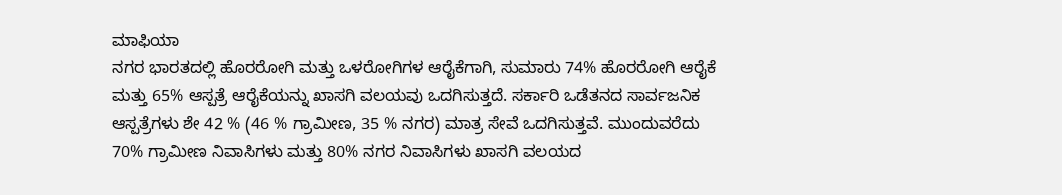ಮಾಫಿಯಾ
ನಗರ ಭಾರತದಲ್ಲಿ ಹೊರರೋಗಿ ಮತ್ತು ಒಳರೋಗಿಗಳ ಆರೈಕೆಗಾಗಿ, ಸುಮಾರು 74% ಹೊರರೋಗಿ ಆರೈಕೆ ಮತ್ತು 65% ಆಸ್ಪತ್ರೆ ಆರೈಕೆಯನ್ನು ಖಾಸಗಿ ವಲಯವು ಒದಗಿಸುತ್ತದೆ. ಸರ್ಕಾರಿ ಒಡೆತನದ ಸಾರ್ವಜನಿಕ ಆಸ್ಪತ್ರೆಗಳು ಶೇ 42 % (46 % ಗ್ರಾಮೀಣ, 35 % ನಗರ) ಮಾತ್ರ ಸೇವೆ ಒದಗಿಸುತ್ತವೆ. ಮುಂದುವರೆದು 70% ಗ್ರಾಮೀಣ ನಿವಾಸಿಗಳು ಮತ್ತು 80% ನಗರ ನಿವಾಸಿಗಳು ಖಾಸಗಿ ವಲಯದ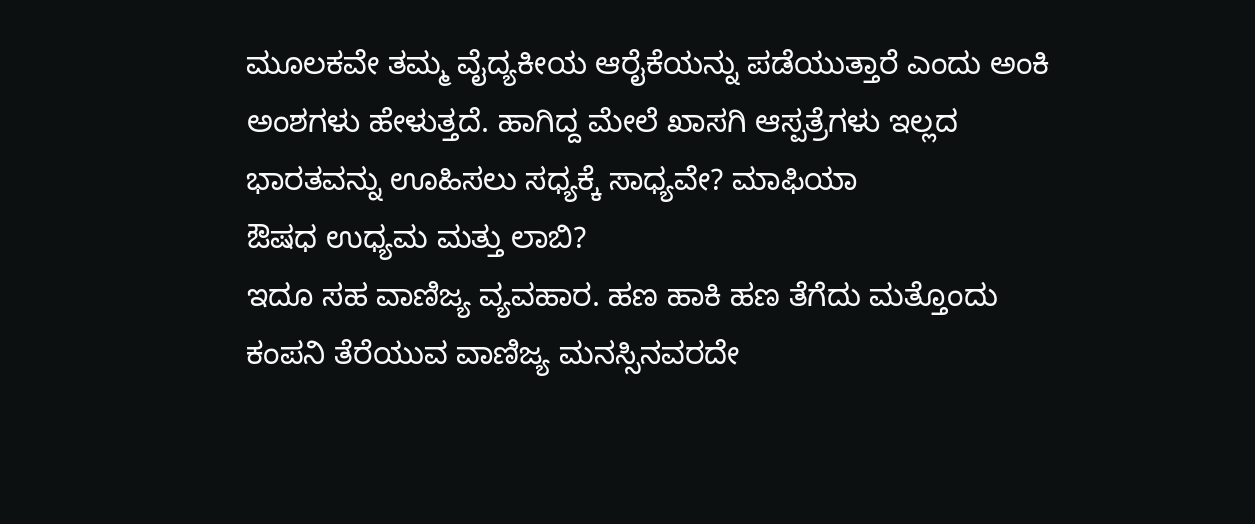ಮೂಲಕವೇ ತಮ್ಮ ವೈದ್ಯಕೀಯ ಆರೈಕೆಯನ್ನು ಪಡೆಯುತ್ತಾರೆ ಎಂದು ಅಂಕಿ ಅಂಶಗಳು ಹೇಳುತ್ತದೆ. ಹಾಗಿದ್ದ ಮೇಲೆ ಖಾಸಗಿ ಆಸ್ಪತ್ರೆಗಳು ಇಲ್ಲದ ಭಾರತವನ್ನು ಊಹಿಸಲು ಸಧ್ಯಕ್ಕೆ ಸಾಧ್ಯವೇ? ಮಾಫಿಯಾ
ಔಷಧ ಉಧ್ಯಮ ಮತ್ತು ಲಾಬಿ?
ಇದೂ ಸಹ ವಾಣಿಜ್ಯ ವ್ಯವಹಾರ. ಹಣ ಹಾಕಿ ಹಣ ತೆಗೆದು ಮತ್ತೊಂದು ಕಂಪನಿ ತೆರೆಯುವ ವಾಣಿಜ್ಯ ಮನಸ್ಸಿನವರದೇ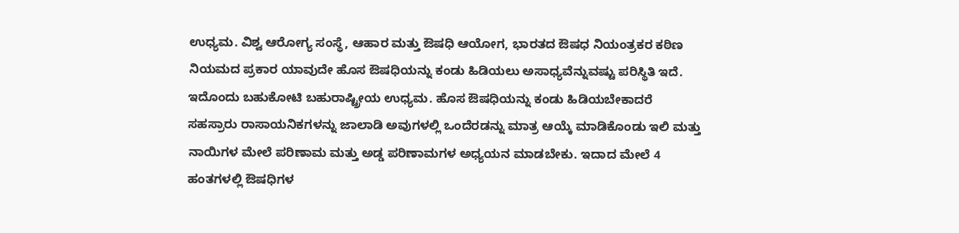ಉಧ್ಯಮ. ವಿಶ್ವ ಆರೋಗ್ಯ ಸಂಸ್ಥೆ, ಆಹಾರ ಮತ್ತು ಔಷಧಿ ಆಯೋಗ, ಭಾರತದ ಔಷಧ ನಿಯಂತ್ರಕರ ಕಠಿಣ ನಿಯಮದ ಪ್ರಕಾರ ಯಾವುದೇ ಹೊಸ ಔಷಧಿಯನ್ನು ಕಂಡು ಹಿಡಿಯಲು ಅಸಾಧ್ಯವೆನ್ನುವಷ್ಟು ಪರಿಸ್ಥಿತಿ ಇದೆ. ಇದೊಂದು ಬಹುಕೋಟಿ ಬಹುರಾಷ್ಟ್ರೀಯ ಉಧ್ಯಮ. ಹೊಸ ಔಷಧಿಯನ್ನು ಕಂಡು ಹಿಡಿಯಬೇಕಾದರೆ ಸಹಸ್ರಾರು ರಾಸಾಯನಿಕಗಳನ್ನು ಜಾಲಾಡಿ ಅವುಗಳಲ್ಲಿ ಒಂದೆರಡನ್ನು ಮಾತ್ರ ಆಯ್ಕೆ ಮಾಡಿಕೊಂಡು ಇಲಿ ಮತ್ತು ನಾಯಿಗಳ ಮೇಲೆ ಪರಿಣಾಮ ಮತ್ತು ಅಡ್ಡ ಪರಿಣಾಮಗಳ ಅಧ್ಯಯನ ಮಾಡಬೇಕು. ಇದಾದ ಮೇಲೆ 4 ಹಂತಗಳಲ್ಲಿ ಔಷಧಿಗಳ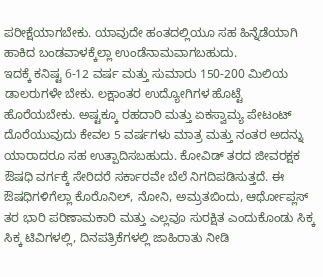ಪರೀಕ್ಷೆಯಾಗಬೇಕು. ಯಾವುದೇ ಹಂತದಲ್ಲಿಯೂ ಸಹ ಹಿನ್ನೆಡೆಯಾಗಿ ಹಾಕಿದ ಬಂಡವಾಳಕ್ಕೆಲ್ಲಾ ಉಂಡೆನಾಮವಾಗಬಹುದು.
ಇದಕ್ಕೆ ಕನಿಷ್ಟ 6-12 ವರ್ಷ ಮತ್ತು ಸುಮಾರು 150-200 ಮಿಲಿಯ ಡಾಲರುಗಳೇ ಬೇಕು. ಲಕ್ಷಾಂತರ ಉದ್ಯೋಗಿಗಳ ಹೊಟ್ಟೆ ಹೊರೆಯಬೇಕು. ಅಷ್ಟಕ್ಕೂ ರಹದಾರಿ ಮತ್ತು ಏಕಸ್ವಾಮ್ಯ ಪೇಟಂಟ್ ದೊರೆಯುವುದು ಕೇವಲ 5 ವರ್ಷಗಳು ಮಾತ್ರ ಮತ್ತು ನಂತರ ಅದನ್ನು ಯಾರಾದರೂ ಸಹ ಉತ್ಪಾದಿಸಬಹುದು. ಕೋವಿಡ್ ತರದ ಜೀವರಕ್ಷಕ ಔಷಧಿ ವರ್ಗಕ್ಕೆ ಸೇರಿದರೆ ಸರ್ಕಾರವೇ ಬೆಲೆ ನಿಗದಿಪಡಿಸುತ್ತದೆ. ಈ ಔಷಧಿಗಳಿಗೆಲ್ಲಾ ಕೊರೊನಿಲ್, ನೋನಿ, ಅಮ್ರತಬಿಂದು, ಆರ್ಥೋಪ್ಲಸ್ ತರ ಭಾರಿ ಪರಿಣಾಮಕಾರಿ ಮತ್ತು ಎಲ್ಲವೂ ಸುರಕ್ಷಿತ ಎಂದುಕೊಂಡು ಸಿಕ್ಕ ಸಿಕ್ಕ ಟಿವಿಗಳಲ್ಲಿ, ದಿನಪತ್ರಿಕೆಗಳಲ್ಲಿ ಜಾಹಿರಾತು ನೀಡಿ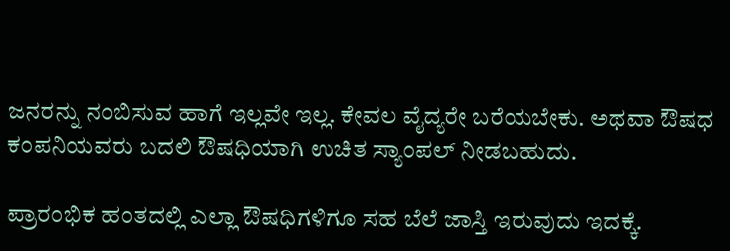ಜನರನ್ನು ನಂಬಿಸುವ ಹಾಗೆ ಇಲ್ಲವೇ ಇಲ್ಲ. ಕೇವಲ ವೈದ್ಯರೇ ಬರೆಯಬೇಕು. ಅಥವಾ ಔಷಧ ಕಂಪನಿಯವರು ಬದಲಿ ಔಷಧಿಯಾಗಿ ಉಚಿತ ಸ್ಯಾಂಪಲ್ ನೀಡಬಹುದು.

ಪ್ರಾರಂಭಿಕ ಹಂತದಲ್ಲಿ ಎಲ್ಲಾ ಔಷಧಿಗಳಿಗೂ ಸಹ ಬೆಲೆ ಜಾಸ್ತಿ ಇರುವುದು ಇದಕ್ಕೆ.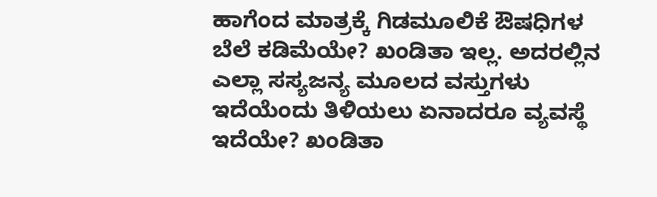ಹಾಗೆಂದ ಮಾತ್ರಕ್ಕೆ ಗಿಡಮೂಲಿಕೆ ಔಷಧಿಗಳ ಬೆಲೆ ಕಡಿಮೆಯೇ? ಖಂಡಿತಾ ಇಲ್ಲ. ಅದರಲ್ಲಿನ ಎಲ್ಲಾ ಸಸ್ಯಜನ್ಯ ಮೂಲದ ವಸ್ತುಗಳು ಇದೆಯೆಂದು ತಿಳಿಯಲು ಏನಾದರೂ ವ್ಯವಸ್ಥೆ ಇದೆಯೇ? ಖಂಡಿತಾ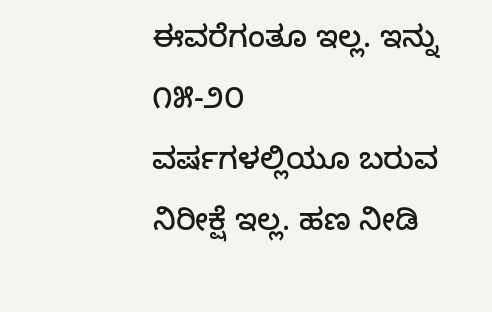ಈವರೆಗಂತೂ ಇಲ್ಲ. ಇನ್ನು ೧೫-೨೦ ವರ್ಷಗಳಲ್ಲಿಯೂ ಬರುವ ನಿರೀಕ್ಷೆ ಇಲ್ಲ. ಹಣ ನೀಡಿ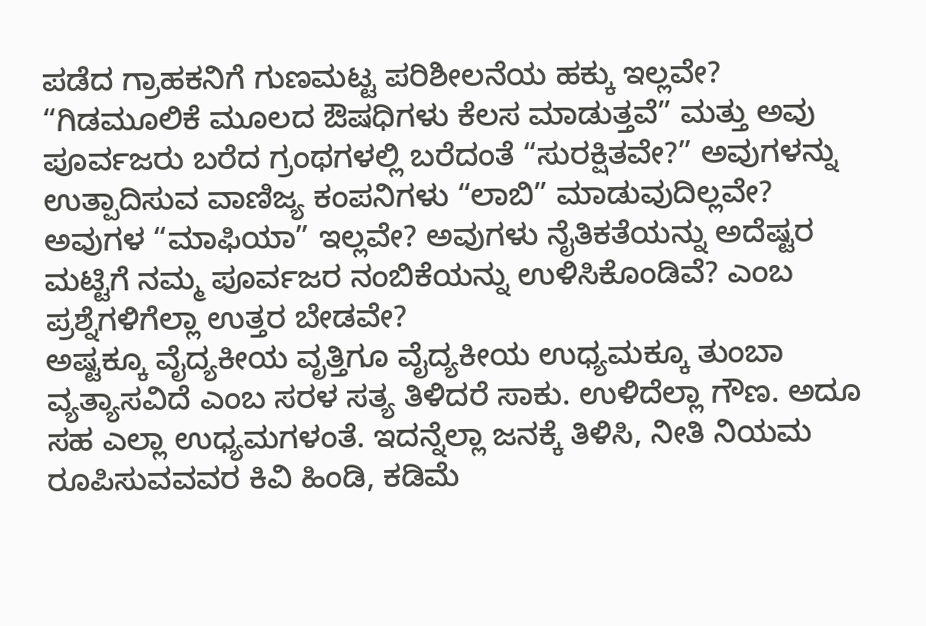ಪಡೆದ ಗ್ರಾಹಕನಿಗೆ ಗುಣಮಟ್ಟ ಪರಿಶೀಲನೆಯ ಹಕ್ಕು ಇಲ್ಲವೇ? “ಗಿಡಮೂಲಿಕೆ ಮೂಲದ ಔಷಧಿಗಳು ಕೆಲಸ ಮಾಡುತ್ತವೆ” ಮತ್ತು ಅವು ಪೂರ್ವಜರು ಬರೆದ ಗ್ರಂಥಗಳಲ್ಲಿ ಬರೆದಂತೆ “ಸುರಕ್ಷಿತವೇ?” ಅವುಗಳನ್ನು ಉತ್ಪಾದಿಸುವ ವಾಣಿಜ್ಯ ಕಂಪನಿಗಳು “ಲಾಬಿ” ಮಾಡುವುದಿಲ್ಲವೇ? ಅವುಗಳ “ಮಾಫಿಯಾ” ಇಲ್ಲವೇ? ಅವುಗಳು ನೈತಿಕತೆಯನ್ನು ಅದೆಷ್ಟರ ಮಟ್ಟಿಗೆ ನಮ್ಮ ಪೂರ್ವಜರ ನಂಬಿಕೆಯನ್ನು ಉಳಿಸಿಕೊಂಡಿವೆ? ಎಂಬ ಪ್ರಶ್ನೆಗಳಿಗೆಲ್ಲಾ ಉತ್ತರ ಬೇಡವೇ?
ಅಷ್ಟಕ್ಕೂ ವೈದ್ಯಕೀಯ ವೃತ್ತಿಗೂ ವೈದ್ಯಕೀಯ ಉಧ್ಯಮಕ್ಕೂ ತುಂಬಾ ವ್ಯತ್ಯಾಸವಿದೆ ಎಂಬ ಸರಳ ಸತ್ಯ ತಿಳಿದರೆ ಸಾಕು. ಉಳಿದೆಲ್ಲಾ ಗೌಣ. ಅದೂ ಸಹ ಎಲ್ಲಾ ಉಧ್ಯಮಗಳಂತೆ. ಇದನ್ನೆಲ್ಲಾ ಜನಕ್ಕೆ ತಿಳಿಸಿ, ನೀತಿ ನಿಯಮ ರೂಪಿಸುವವವರ ಕಿವಿ ಹಿಂಡಿ, ಕಡಿಮೆ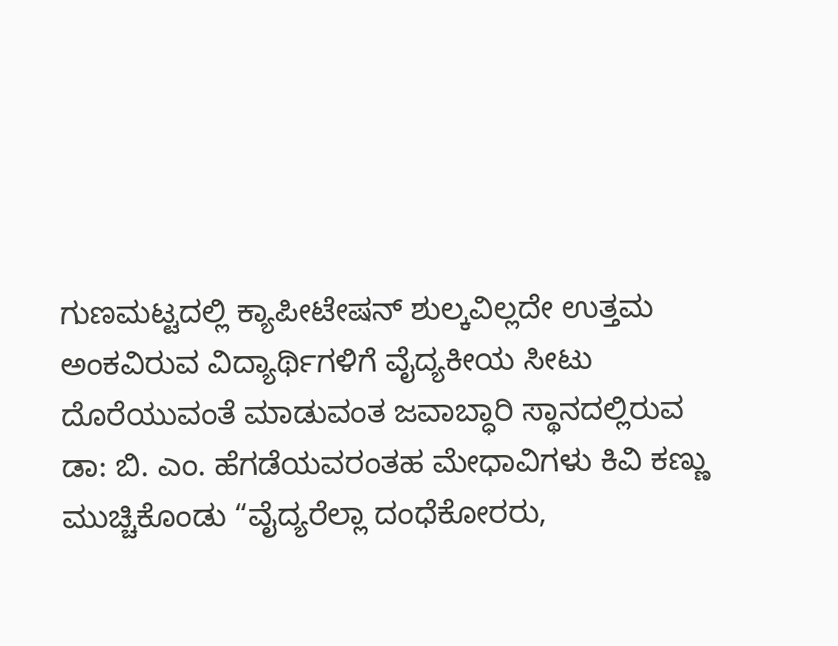ಗುಣಮಟ್ಟದಲ್ಲಿ ಕ್ಯಾಪೀಟೇಷನ್ ಶುಲ್ಕವಿಲ್ಲದೇ ಉತ್ತಮ ಅಂಕವಿರುವ ವಿದ್ಯಾರ್ಥಿಗಳಿಗೆ ವೈದ್ಯಕೀಯ ಸೀಟು ದೊರೆಯುವಂತೆ ಮಾಡುವಂತ ಜವಾಬ್ಧಾರಿ ಸ್ಥಾನದಲ್ಲಿರುವ ಡಾ: ಬಿ. ಎಂ. ಹೆಗಡೆಯವರಂತಹ ಮೇಧಾವಿಗಳು ಕಿವಿ ಕಣ್ಣು ಮುಚ್ಚಿಕೊಂಡು “ವೈದ್ಯರೆಲ್ಲಾ ದಂಧೆಕೋರರು,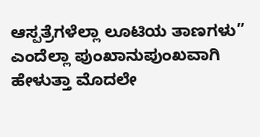ಆಸ್ಪತ್ರೆಗಳೆಲ್ಲಾ ಲೂಟಿಯ ತಾಣಗಳು” ಎಂದೆಲ್ಲಾ ಪುಂಖಾನುಪುಂಖವಾಗಿ ಹೇಳುತ್ತಾ ಮೊದಲೇ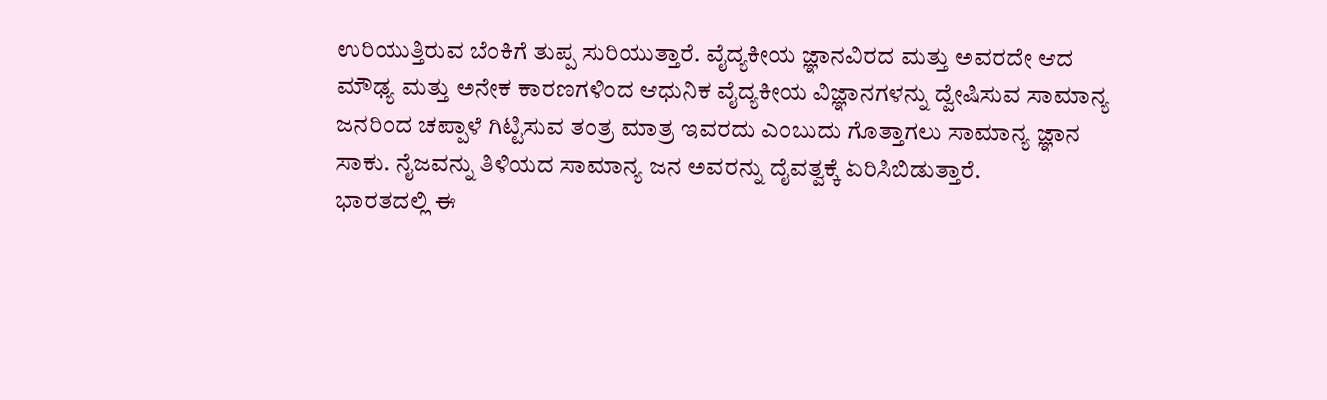ಉರಿಯುತ್ತಿರುವ ಬೆಂಕಿಗೆ ತುಪ್ಪ ಸುರಿಯುತ್ತಾರೆ. ವೈದ್ಯಕೀಯ ಜ್ಞಾನವಿರದ ಮತ್ತು ಅವರದೇ ಆದ ಮೌಢ್ಯ ಮತ್ತು ಅನೇಕ ಕಾರಣಗಳಿಂದ ಆಧುನಿಕ ವೈದ್ಯಕೀಯ ವಿಜ್ಞಾನಗಳನ್ನು ದ್ವೇಷಿಸುವ ಸಾಮಾನ್ಯ ಜನರಿಂದ ಚಪ್ಪಾಳೆ ಗಿಟ್ಟಿಸುವ ತಂತ್ರ ಮಾತ್ರ ಇವರದು ಎಂಬುದು ಗೊತ್ತಾಗಲು ಸಾಮಾನ್ಯ ಜ್ಞಾನ ಸಾಕು. ನೈಜವನ್ನು ತಿಳಿಯದ ಸಾಮಾನ್ಯ ಜನ ಅವರನ್ನು ದೈವತ್ವಕ್ಕೆ ಏರಿಸಿಬಿಡುತ್ತಾರೆ.
ಭಾರತದಲ್ಲಿ ಈ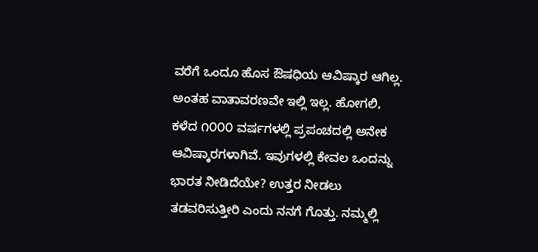ವರೆಗೆ ಒಂದೂ ಹೊಸ ಔಷಧಿಯ ಆವಿಷ್ಕಾರ ಆಗಿಲ್ಲ. ಅಂತಹ ವಾತಾವರಣವೇ ಇಲ್ಲಿ ಇಲ್ಲ. ಹೋಗಲಿ, ಕಳೆದ ೧೦೦೦ ವರ್ಷಗಳಲ್ಲಿ ಪ್ರಪಂಚದಲ್ಲಿ ಅನೇಕ ಆವಿಷ್ಕಾರಗಳಾಗಿವೆ. ಇವುಗಳಲ್ಲಿ ಕೇವಲ ಒಂದನ್ನು ಭಾರತ ನೀಡಿದೆಯೇ? ಉತ್ತರ ನೀಡಲು ತಡವರಿಸುತ್ತೀರಿ ಎಂದು ನನಗೆ ಗೊತ್ತು. ನಮ್ಮಲ್ಲಿ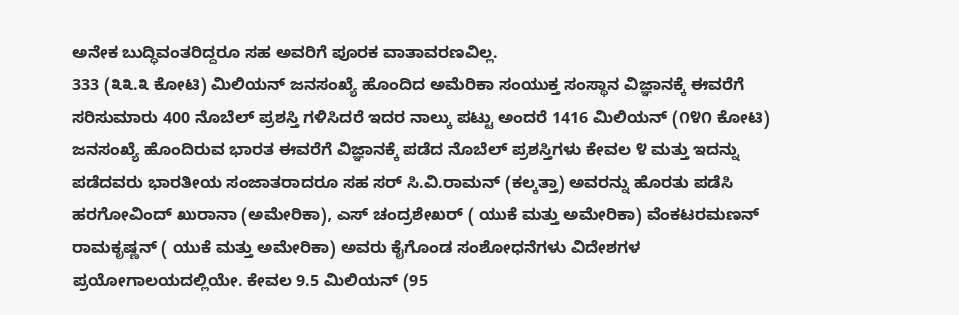ಅನೇಕ ಬುದ್ಧಿವಂತರಿದ್ದರೂ ಸಹ ಅವರಿಗೆ ಪೂರಕ ವಾತಾವರಣವಿಲ್ಲ.
333 (೩೩.೩ ಕೋಟಿ) ಮಿಲಿಯನ್ ಜನಸಂಖ್ಯೆ ಹೊಂದಿದ ಅಮೆರಿಕಾ ಸಂಯುಕ್ತ ಸಂಸ್ಥಾನ ವಿಜ್ಞಾನಕ್ಕೆ ಈವರೆಗೆ ಸರಿಸುಮಾರು 400 ನೊಬೆಲ್ ಪ್ರಶಸ್ತಿ ಗಳಿಸಿದರೆ ಇದರ ನಾಲ್ಕು ಪಟ್ಟು ಅಂದರೆ 1416 ಮಿಲಿಯನ್ (೧೪೧ ಕೋಟಿ) ಜನಸಂಖ್ಯೆ ಹೊಂದಿರುವ ಭಾರತ ಈವರೆಗೆ ವಿಜ್ಞಾನಕ್ಕೆ ಪಡೆದ ನೊಬೆಲ್ ಪ್ರಶಸ್ತಿಗಳು ಕೇವಲ ೪ ಮತ್ತು ಇದನ್ನು ಪಡೆದವರು ಭಾರತೀಯ ಸಂಜಾತರಾದರೂ ಸಹ ಸರ್ ಸಿ.ವಿ.ರಾಮನ್ (ಕಲ್ಕತ್ತಾ) ಅವರನ್ನು ಹೊರತು ಪಡೆಸಿ ಹರಗೋವಿಂದ್ ಖುರಾನಾ (ಅಮೇರಿಕಾ), ಎಸ್ ಚಂದ್ರಶೇಖರ್ ( ಯುಕೆ ಮತ್ತು ಅಮೇರಿಕಾ) ವೆಂಕಟರಮಣನ್ ರಾಮಕೃಷ್ಣನ್ ( ಯುಕೆ ಮತ್ತು ಅಮೇರಿಕಾ) ಅವರು ಕೈಗೊಂಡ ಸಂಶೋಧನೆಗಳು ವಿದೇಶಗಳ ಪ್ರಯೋಗಾಲಯದಲ್ಲಿಯೇ. ಕೇವಲ 9.5 ಮಿಲಿಯನ್ (95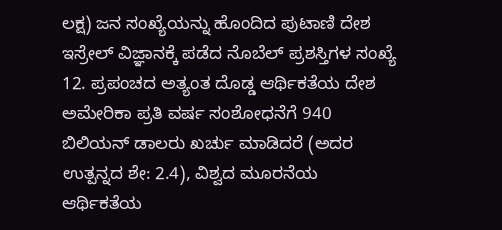ಲಕ್ಷ) ಜನ ಸಂಖ್ಯೆಯನ್ನು ಹೊಂದಿದ ಪುಟಾಣಿ ದೇಶ ಇಸ್ರೇಲ್ ವಿಜ್ಞಾನಕ್ಕೆ ಪಡೆದ ನೊಬೆಲ್ ಪ್ರಶಸ್ತಿಗಳ ಸಂಖ್ಯೆ 12. ಪ್ರಪಂಚದ ಅತ್ಯಂತ ದೊಡ್ಡ ಆರ್ಥಿಕತೆಯ ದೇಶ ಅಮೇರಿಕಾ ಪ್ರತಿ ವರ್ಷ ಸಂಶೋಧನೆಗೆ 940 ಬಿಲಿಯನ್ ಡಾಲರು ಖರ್ಚು ಮಾಡಿದರೆ (ಅದರ ಉತ್ಪನ್ನದ ಶೇ: 2.4), ವಿಶ್ವದ ಮೂರನೆಯ ಆರ್ಥಿಕತೆಯ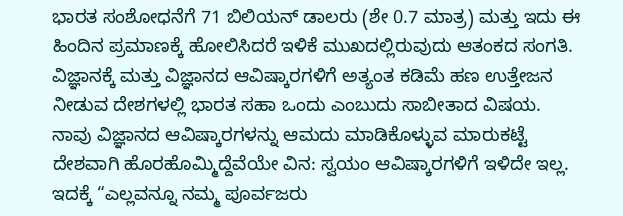ಭಾರತ ಸಂಶೋಧನೆಗೆ 71 ಬಿಲಿಯನ್ ಡಾಲರು (ಶೇ 0.7 ಮಾತ್ರ) ಮತ್ತು ಇದು ಈ ಹಿಂದಿನ ಪ್ರಮಾಣಕ್ಕೆ ಹೋಲಿಸಿದರೆ ಇಳಿಕೆ ಮುಖದಲ್ಲಿರುವುದು ಆತಂಕದ ಸಂಗತಿ.
ವಿಜ್ಞಾನಕ್ಕೆ ಮತ್ತು ವಿಜ್ಞಾನದ ಆವಿಷ್ಕಾರಗಳಿಗೆ ಅತ್ಯಂತ ಕಡಿಮೆ ಹಣ ಉತ್ತೇಜನ ನೀಡುವ ದೇಶಗಳಲ್ಲಿ ಭಾರತ ಸಹಾ ಒಂದು ಎಂಬುದು ಸಾಬೀತಾದ ವಿಷಯ. ನಾವು ವಿಜ್ಞಾನದ ಆವಿಷ್ಕಾರಗಳನ್ನು ಆಮದು ಮಾಡಿಕೊಳ್ಳುವ ಮಾರುಕಟ್ಟೆ ದೇಶವಾಗಿ ಹೊರಹೊಮ್ಮಿದ್ದೆವೆಯೇ ವಿನ: ಸ್ವಯಂ ಆವಿಷ್ಕಾರಗಳಿಗೆ ಇಳಿದೇ ಇಲ್ಲ. ಇದಕ್ಕೆ “ಎಲ್ಲವನ್ನೂ ನಮ್ಮ ಪೂರ್ವಜರು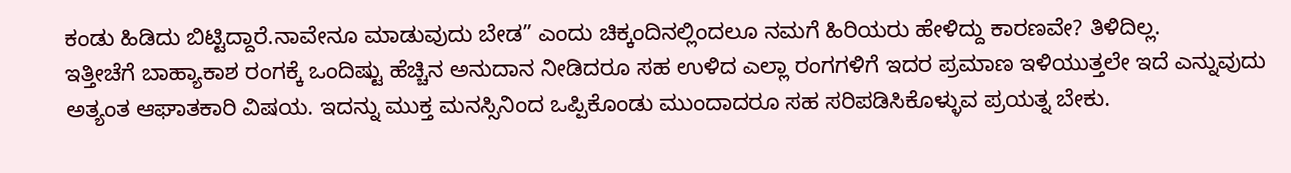ಕಂಡು ಹಿಡಿದು ಬಿಟ್ಟಿದ್ದಾರೆ.ನಾವೇನೂ ಮಾಡುವುದು ಬೇಡ” ಎಂದು ಚಿಕ್ಕಂದಿನಲ್ಲಿಂದಲೂ ನಮಗೆ ಹಿರಿಯರು ಹೇಳಿದ್ದು ಕಾರಣವೇ? ತಿಳಿದಿಲ್ಲ.
ಇತ್ತೀಚೆಗೆ ಬಾಹ್ಯಾಕಾಶ ರಂಗಕ್ಕೆ ಒಂದಿಷ್ಟು ಹೆಚ್ಚಿನ ಅನುದಾನ ನೀಡಿದರೂ ಸಹ ಉಳಿದ ಎಲ್ಲಾ ರಂಗಗಳಿಗೆ ಇದರ ಪ್ರಮಾಣ ಇಳಿಯುತ್ತಲೇ ಇದೆ ಎನ್ನುವುದು ಅತ್ಯಂತ ಆಘಾತಕಾರಿ ವಿಷಯ. ಇದನ್ನು ಮುಕ್ತ ಮನಸ್ಸಿನಿಂದ ಒಪ್ಪಿಕೊಂಡು ಮುಂದಾದರೂ ಸಹ ಸರಿಪಡಿಸಿಕೊಳ್ಳುವ ಪ್ರಯತ್ನ ಬೇಕು.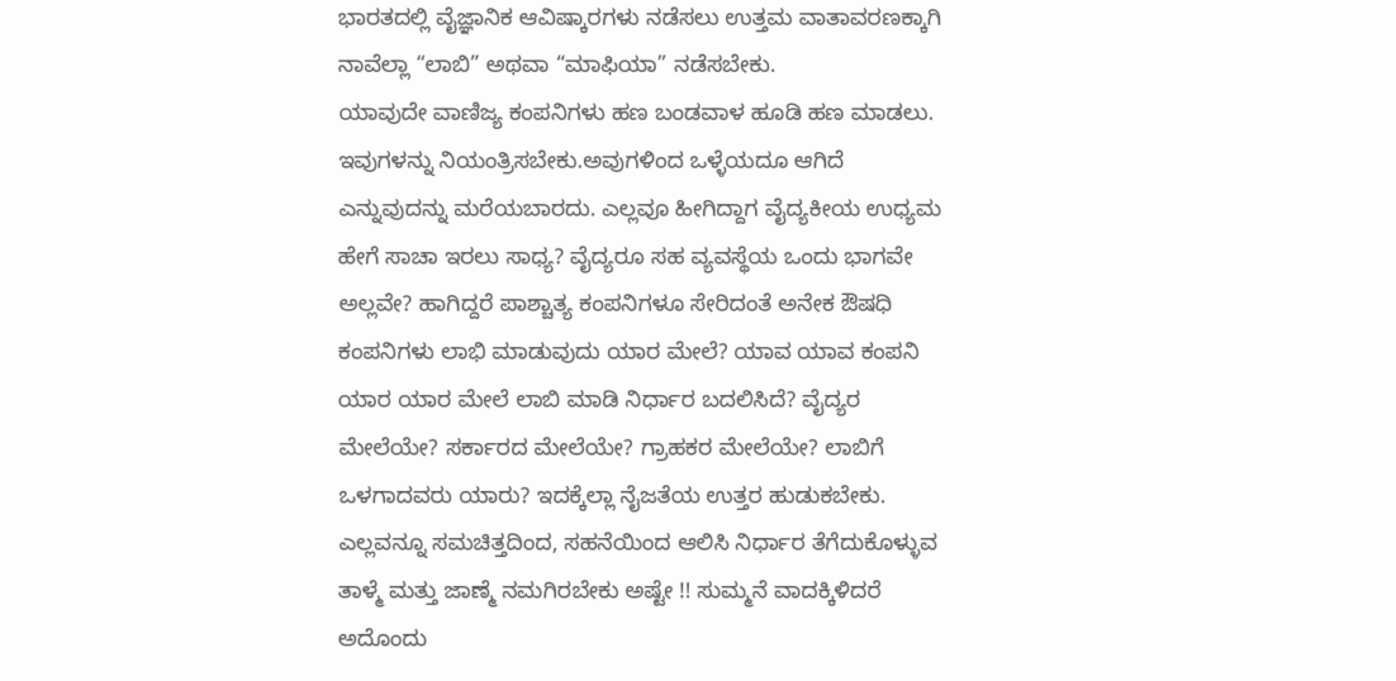ಭಾರತದಲ್ಲಿ ವೈಜ್ಞಾನಿಕ ಆವಿಷ್ಕಾರಗಳು ನಡೆಸಲು ಉತ್ತಮ ವಾತಾವರಣಕ್ಕಾಗಿ ನಾವೆಲ್ಲಾ “ಲಾಬಿ” ಅಥವಾ “ಮಾಫಿಯಾ” ನಡೆಸಬೇಕು.
ಯಾವುದೇ ವಾಣಿಜ್ಯ ಕಂಪನಿಗಳು ಹಣ ಬಂಡವಾಳ ಹೂಡಿ ಹಣ ಮಾಡಲು. ಇವುಗಳನ್ನು ನಿಯಂತ್ರಿಸಬೇಕು.ಅವುಗಳಿಂದ ಒಳ್ಳೆಯದೂ ಆಗಿದೆ ಎನ್ನುವುದನ್ನು ಮರೆಯಬಾರದು. ಎಲ್ಲವೂ ಹೀಗಿದ್ದಾಗ ವೈದ್ಯಕೀಯ ಉಧ್ಯಮ ಹೇಗೆ ಸಾಚಾ ಇರಲು ಸಾಧ್ಯ? ವೈದ್ಯರೂ ಸಹ ವ್ಯವಸ್ಥೆಯ ಒಂದು ಭಾಗವೇ ಅಲ್ಲವೇ? ಹಾಗಿದ್ದರೆ ಪಾಶ್ಚಾತ್ಯ ಕಂಪನಿಗಳೂ ಸೇರಿದಂತೆ ಅನೇಕ ಔಷಧಿ ಕಂಪನಿಗಳು ಲಾಭಿ ಮಾಡುವುದು ಯಾರ ಮೇಲೆ? ಯಾವ ಯಾವ ಕಂಪನಿ ಯಾರ ಯಾರ ಮೇಲೆ ಲಾಬಿ ಮಾಡಿ ನಿರ್ಧಾರ ಬದಲಿಸಿದೆ? ವೈದ್ಯರ ಮೇಲೆಯೇ? ಸರ್ಕಾರದ ಮೇಲೆಯೇ? ಗ್ರಾಹಕರ ಮೇಲೆಯೇ? ಲಾಬಿಗೆ ಒಳಗಾದವರು ಯಾರು? ಇದಕ್ಕೆಲ್ಲಾ ನೈಜತೆಯ ಉತ್ತರ ಹುಡುಕಬೇಕು. ಎಲ್ಲವನ್ನೂ ಸಮಚಿತ್ತದಿಂದ, ಸಹನೆಯಿಂದ ಆಲಿಸಿ ನಿರ್ಧಾರ ತೆಗೆದುಕೊಳ್ಳುವ ತಾಳ್ಮೆ ಮತ್ತು ಜಾಣ್ಮೆ ನಮಗಿರಬೇಕು ಅಷ್ಟೇ !! ಸುಮ್ಮನೆ ವಾದಕ್ಕಿಳಿದರೆ ಅದೊಂದು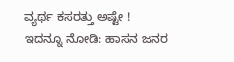ವ್ಯರ್ಥ ಕಸರತ್ತು ಅಷ್ಟೇ !
ಇದನ್ನೂ ನೋಡಿ: ಹಾಸನ ಜನರ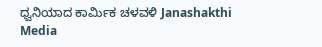ಧ್ವನಿಯಾದ ಕಾರ್ಮಿಕ ಚಳವಳಿ Janashakthi Media